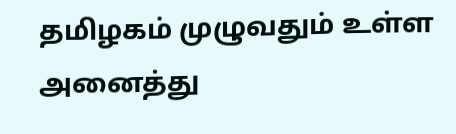தமிழகம் முழுவதும் உள்ள அனைத்து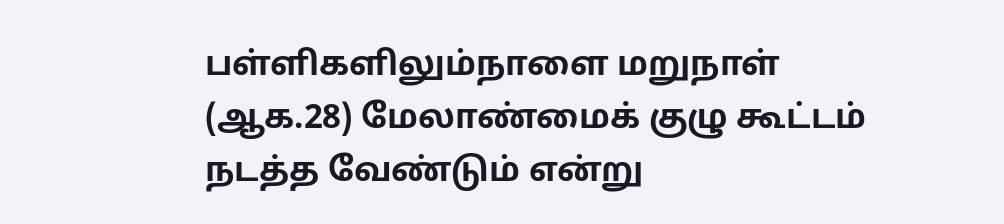பள்ளிகளிலும்நாளை மறுநாள் (ஆக.28) மேலாண்மைக் குழு கூட்டம் நடத்த வேண்டும் என்று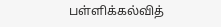பள்ளிக்கல்வித்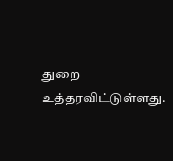துறை உத்தரவிட்டுள்ளது.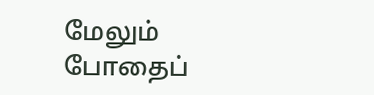மேலும் போதைப்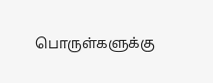பொருள்களுக்கு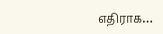எதிராக…